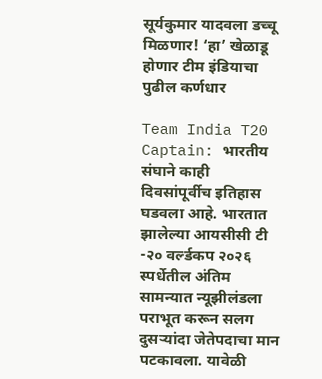सूर्यकुमार यादवला डच्चू मिळणार! ‘हा’ खेळाडू होणार टीम इंडियाचा पुढील कर्णधार

Team India T20 Captain: भारतीय संघाने काही दिवसांपूर्वीच इतिहास घडवला आहे. भारतात झालेल्या आयसीसी टी -२० वर्ल्डकप २०२६ स्पर्धेतील अंतिम सामन्यात न्यूझीलंडला पराभूत करून सलग दुसऱ्यांदा जेतेपदाचा मान पटकावला. यावेळी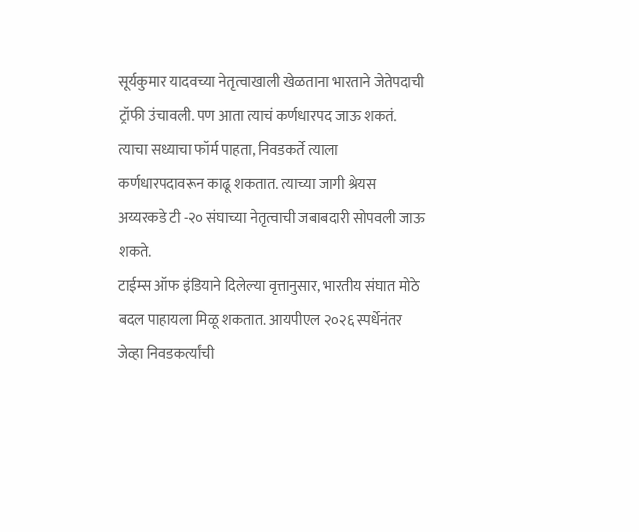सूर्यकुमार यादवच्या नेतृत्वाखाली खेळताना भारताने जेतेपदाची ट्रॉफी उंचावली. पण आता त्याचं कर्णधारपद जाऊ शकतं. त्याचा सध्याचा फॉर्म पाहता, निवडकर्ते त्याला कर्णधारपदावरून काढू शकतात. त्याच्या जागी श्रेयस अय्यरकडे टी -२० संघाच्या नेतृत्वाची जबाबदारी सोपवली जाऊ शकते.
टाईम्स ऑफ इंडियाने दिलेल्या वृत्तानुसार, भारतीय संघात मोठे बदल पाहायला मिळू शकतात. आयपीएल २०२६ स्पर्धेनंतर जेव्हा निवडकर्त्यांची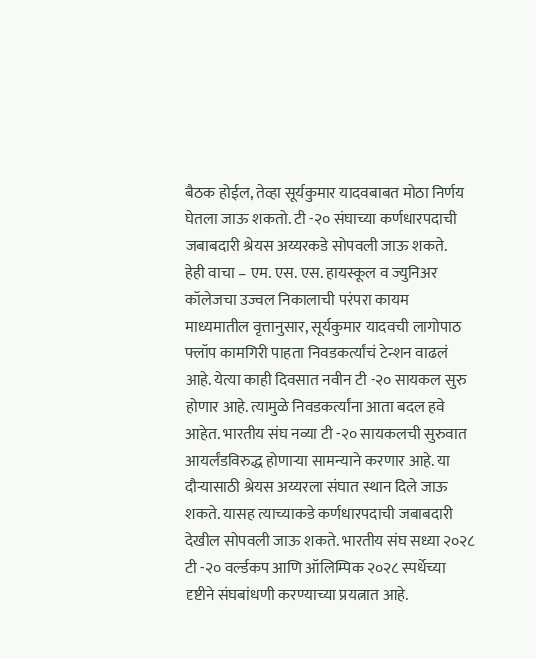बैठक होईल, तेव्हा सूर्यकुमार यादवबाबत मोठा निर्णय घेतला जाऊ शकतो. टी -२० संघाच्या कर्णधारपदाची जबाबदारी श्रेयस अय्यरकडे सोपवली जाऊ शकते.
हेही वाचा – एम. एस. एस. हायस्कूल व ज्युनिअर कॉलेजचा उज्वल निकालाची परंपरा कायम
माध्यमातील वृत्तानुसार, सूर्यकुमार यादवची लागोपाठ फ्लॉप कामगिरी पाहता निवडकर्त्यांचं टेन्शन वाढलं आहे. येत्या काही दिवसात नवीन टी -२० सायकल सुरु होणार आहे. त्यामुळे निवडकर्त्यांना आता बदल हवे आहेत. भारतीय संघ नव्या टी -२० सायकलची सुरुवात आयर्लंडविरुद्ध होणाऱ्या सामन्याने करणार आहे. या दौऱ्यासाठी श्रेयस अय्यरला संघात स्थान दिले जाऊ शकते. यासह त्याच्याकडे कर्णधारपदाची जबाबदारी देखील सोपवली जाऊ शकते. भारतीय संघ सध्या २०२८ टी -२० वर्ल्डकप आणि ऑलिम्पिक २०२८ स्पर्धेच्या दृष्टीने संघबांधणी करण्याच्या प्रयत्नात आहे.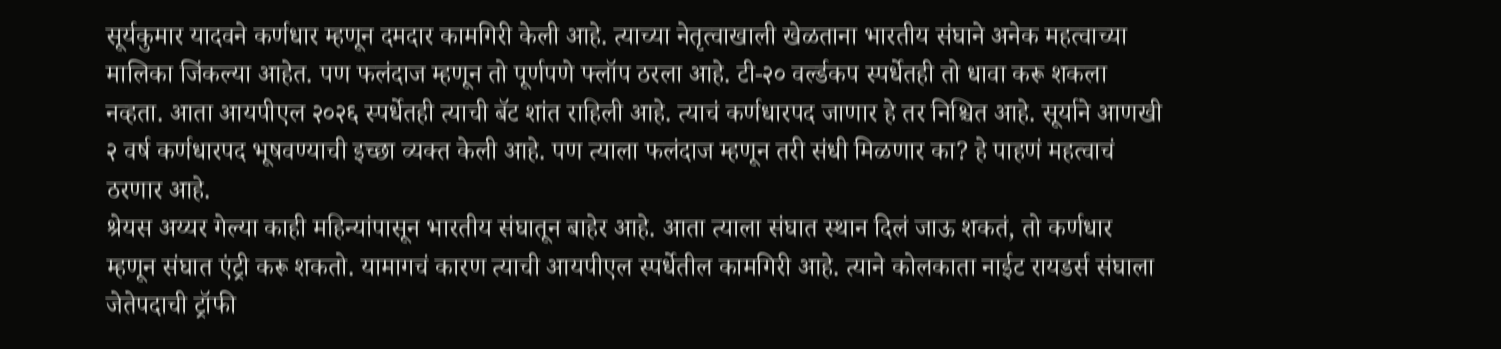सूर्यकुमार यादवने कर्णधार म्हणून दमदार कामगिरी केली आहे. त्याच्या नेतृत्वाखाली खेळताना भारतीय संघाने अनेक महत्वाच्या मालिका जिंकल्या आहेत. पण फलंदाज म्हणून तो पूर्णपणे फ्लॉप ठरला आहे. टी-२० वर्ल्डकप स्पर्धेतही तो धावा करू शकला नव्हता. आता आयपीएल २०२६ स्पर्धेतही त्याची बॅट शांत राहिली आहे. त्याचं कर्णधारपद जाणार हे तर निश्चित आहे. सूर्याने आणखी २ वर्ष कर्णधारपद भूषवण्याची इच्छा व्यक्त केली आहे. पण त्याला फलंदाज म्हणून तरी संधी मिळणार का? हे पाहणं महत्वाचं ठरणार आहे.
श्रेयस अय्यर गेल्या काही महिन्यांपासून भारतीय संघातून बाहेर आहे. आता त्याला संघात स्थान दिलं जाऊ शकतं, तो कर्णधार म्हणून संघात एंट्री करू शकतो. यामागचं कारण त्याची आयपीएल स्पर्धेतील कामगिरी आहे. त्याने कोलकाता नाईट रायडर्स संघाला जेतेपदाची ट्रॉफी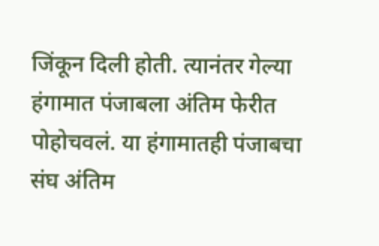जिंकून दिली होती. त्यानंतर गेल्या हंगामात पंजाबला अंतिम फेरीत पोहोचवलं. या हंगामातही पंजाबचा संघ अंतिम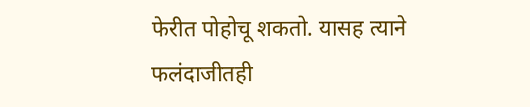फेरीत पोहोचू शकतो. यासह त्याने फलंदाजीतही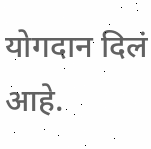योगदान दिलं आहे.